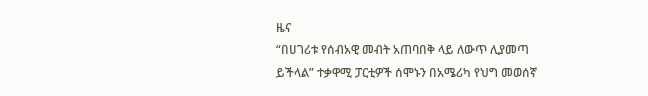ዜና
“በሀገሪቱ የሰብአዊ መብት አጠባበቅ ላይ ለውጥ ሊያመጣ ይችላል” ተቃዋሚ ፓርቲዎች ሰሞኑን በአሜሪካ የህግ መወሰኛ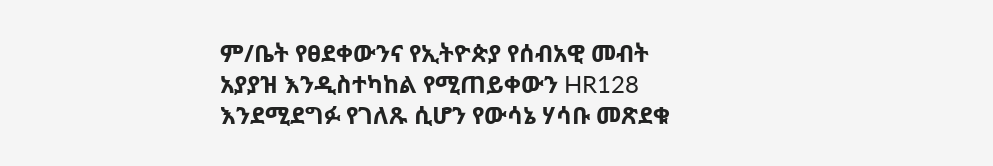ም/ቤት የፀደቀውንና የኢትዮጵያ የሰብአዊ መብት አያያዝ እንዲስተካከል የሚጠይቀውን HR128 እንደሚደግፉ የገለጹ ሲሆን የውሳኔ ሃሳቡ መጽደቁ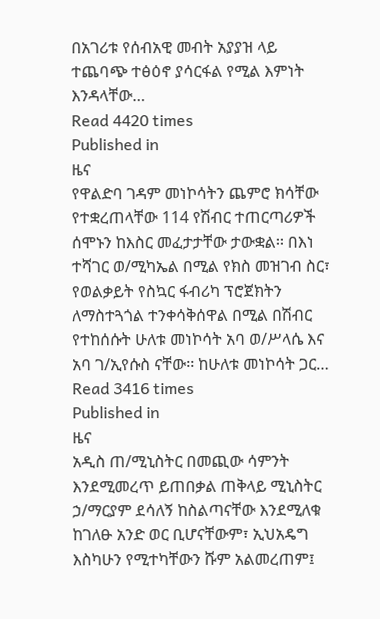በአገሪቱ የሰብአዊ መብት አያያዝ ላይ ተጨባጭ ተፅዕኖ ያሳርፋል የሚል እምነት እንዳላቸው…
Read 4420 times
Published in
ዜና
የዋልድባ ገዳም መነኮሳትን ጨምሮ ክሳቸው የተቋረጠላቸው 114 የሽብር ተጠርጣሪዎች ሰሞኑን ከእስር መፈታታቸው ታውቋል፡፡ በእነ ተሻገር ወ/ሚካኤል በሚል የክስ መዝገብ ስር፣ የወልቃይት የስኳር ፋብሪካ ፕሮጀክትን ለማስተጓጎል ተንቀሳቅሰዋል በሚል በሽብር የተከሰሱት ሁለቱ መነኮሳት አባ ወ/ሥላሴ እና አባ ገ/ኢየሱስ ናቸው፡፡ ከሁለቱ መነኮሳት ጋር…
Read 3416 times
Published in
ዜና
አዲስ ጠ/ሚኒስትር በመጪው ሳምንት እንደሚመረጥ ይጠበቃል ጠቅላይ ሚኒስትር ኃ/ማርያም ደሳለኝ ከስልጣናቸው እንደሚለቁ ከገለፁ አንድ ወር ቢሆናቸውም፣ ኢህአዴግ እስካሁን የሚተካቸውን ሹም አልመረጠም፤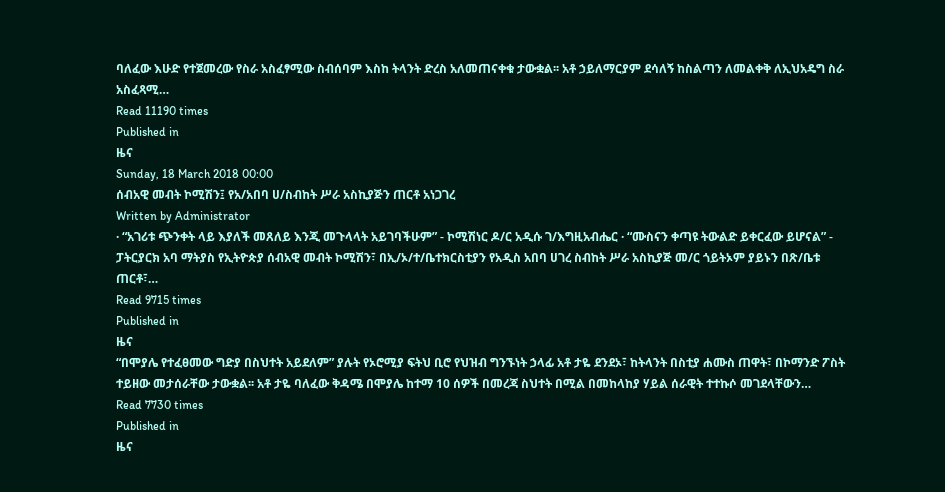ባለፈው እሁድ የተጀመረው የስራ አስፈፃሚው ስብሰባም እስከ ትላንት ድረስ አለመጠናቀቁ ታውቋል፡፡ አቶ ኃይለማርያም ደሳለኝ ከስልጣን ለመልቀቅ ለኢህአዴግ ስራ አስፈጻሚ…
Read 11190 times
Published in
ዜና
Sunday, 18 March 2018 00:00
ሰብአዊ መብት ኮሚሽን፤ የአ/አበባ ሀ/ስብከት ሥራ አስኪያጅን ጠርቶ አነጋገረ
Written by Administrator
· “አገሪቱ ጭንቀት ላይ እያለች መጸለይ እንጂ መጉላላት አይገባችሁም” - ኮሚሽነር ዶ/ር አዲሱ ገ/እግዚአብሔር · “ሙስናን ቀጣዩ ትውልድ ይቀርፈው ይሆናል” - ፓትርያርክ አባ ማትያስ የኢትዮጵያ ሰብአዊ መብት ኮሚሽን፣ በኢ/ኦ/ተ/ቤተክርስቲያን የአዲስ አበባ ሀገረ ስብከት ሥራ አስኪያጅ መ/ር ጎይትኦም ያይኑን በጽ/ቤቱ ጠርቶ፣…
Read 9715 times
Published in
ዜና
“በሞያሌ የተፈፀመው ግድያ በስህተት አይደለም” ያሉት የኦሮሚያ ፍትህ ቢሮ የህዝብ ግንኙነት ኃላፊ አቶ ታዬ ደንደኦ፣ ከትላንት በስቲያ ሐሙስ ጠዋት፣ በኮማንድ ፖስት ተይዘው መታሰራቸው ታውቋል፡፡ አቶ ታዬ ባለፈው ቅዳሜ በሞያሌ ከተማ 10 ሰዎች በመረጃ ስህተት በሚል በመከላከያ ሃይል ሰራዊት ተተኩሶ መገደላቸውን…
Read 7730 times
Published in
ዜና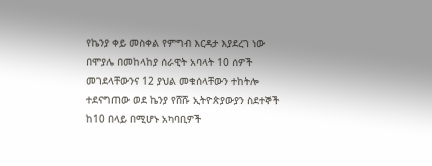የኬንያ ቀይ መስቀል የምግብ እርዳታ እያደረገ ነው በሞያሌ በመከላከያ ሰራዊት አባላት 10 ሰዎች መገደላቸውንና 12 ያህል መቁሰላቸውን ተከትሎ ተደናግጠው ወደ ኬንያ የሸሹ ኢትዮጵያውያን ስደተኞች ከ10 በላይ በሚሆኑ አካባቢዎች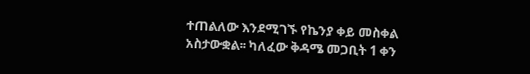ተጠልለው እንደሚገኙ የኬንያ ቀይ መስቀል አስታውቋል፡፡ ካለፈው ቅዳሜ መጋቢት 1 ቀን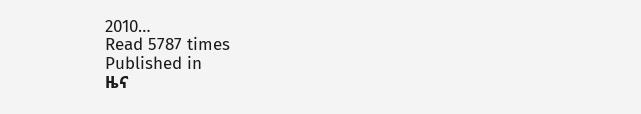2010…
Read 5787 times
Published in
ዜና